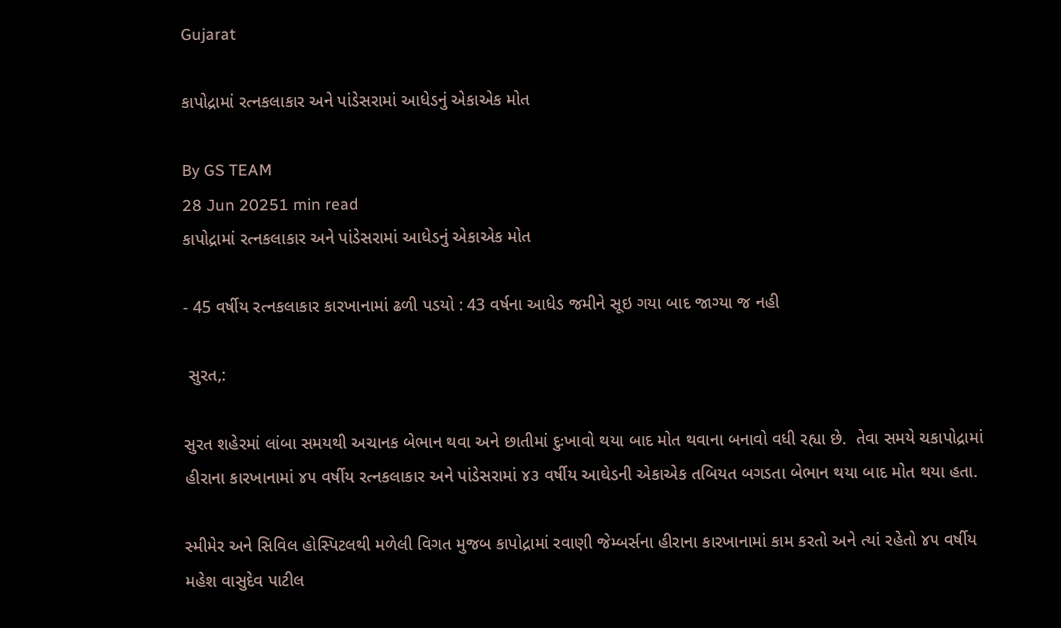Gujarat

કાપોદ્રામાં રત્નકલાકાર અને પાંડેસરામાં આધેડનું એકાએક મોત

By GS TEAM
28 Jun 20251 min read
કાપોદ્રામાં રત્નકલાકાર અને પાંડેસરામાં આધેડનું એકાએક મોત

- 45 વર્ષીય રત્નકલાકાર કારખાનામાં ઢળી પડયો : 43 વર્ષના આધેડ જમીને સૂઇ ગયા બાદ જાગ્યા જ નહી

 સુરત,:

સુરત શહેરમાં લાંબા સમયથી અચાનક બેભાન થવા અને છાતીમાં દુઃખાવો થયા બાદ મોત થવાના બનાવો વધી રહ્યા છે.  તેવા સમયે ચકાપોદ્રામાં હીરાના કારખાનામાં ૪૫ વર્ષીય રત્નકલાકાર અને પાંડેસરામાં ૪૩ વર્ષીય આઘેડની એકાએક તબિયત બગડતા બેભાન થયા બાદ મોત થયા હતા.

સ્મીમેર અને સિવિલ હોસ્પિટલથી મળેલી વિગત મુજબ કાપોદ્રામાં રવાણી જેમ્બર્સના હીરાના કારખાનામાં કામ કરતો અને ત્યાં રહેતો ૪૫ વર્ષીય મહેશ વાસુદેવ પાટીલ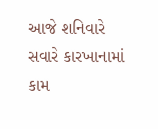આજે શનિવારે સવારે કારખાનામાં કામ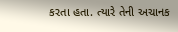કરતા હતા. ત્યારે તેની અચાનક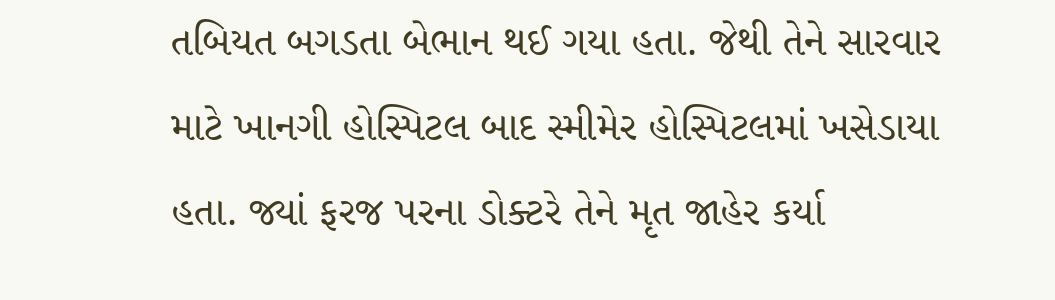તબિયત બગડતા બેભાન થઈ ગયા હતા. જેથી તેને સારવાર માટે ખાનગી હોસ્પિટલ બાદ સ્મીમેર હોસ્પિટલમાં ખસેડાયા હતા. જ્યાં ફરજ પરના ડોક્ટરે તેને મૃત જાહેર કર્યા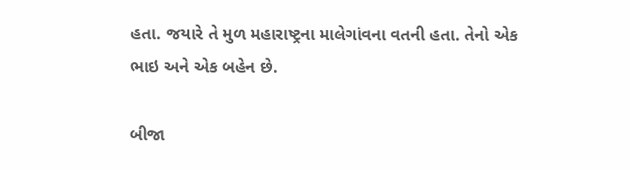હતા. જયારે તે મુળ મહારાષ્ટ્રના માલેગાંવના વતની હતા. તેનો એક ભાઇ અને એક બહેન છે.

બીજા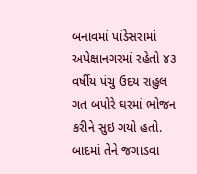બનાવમાં પાંડેસરામાં અપેક્ષાનગરમાં રહેતો ૪૩ વર્ષીય પંચુ ઉદય રાહુલ  ગત બપોરે ઘરમાં ભોજન કરીને સુઇ ગયો હતો. બાદમાં તેને જગાડવા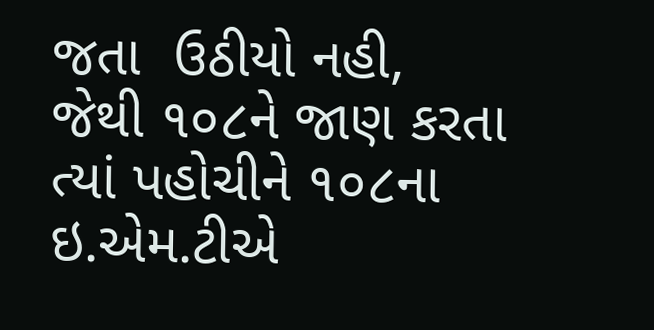જતા  ઉઠીયો નહી, જેથી ૧૦૮ને જાણ કરતા ત્યાં પહોચીને ૧૦૮ના ઇ.એમ.ટીએ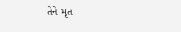તેને મૃત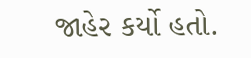જાહેર કર્યો હતો.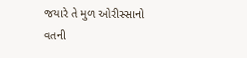જયારે તે મુળ ઓરીસ્સાનો વતની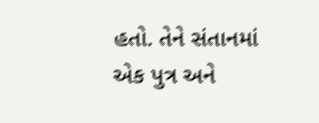હતો. તેને સંતાનમાં એક પુત્ર અને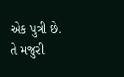એક પુત્રી છે. તે મજુરી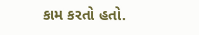કામ કરતો હતો.